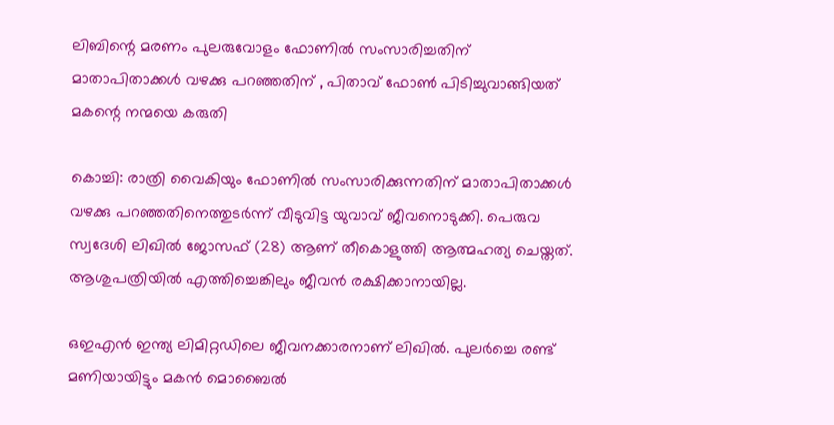ലിബിന്റെ മരണം പുലരുവോളം ഫോണില്‍ സംസാരിച്ചതിന് മാതാപിതാക്കള്‍ വഴക്കു പറഞ്ഞതിന് , പിതാവ് ഫോണ്‍ പിടിച്ചുവാങ്ങിയത് മകന്റെ നന്മയെ കരുതി

കൊച്ചി: രാത്രി വൈകിയും ഫോണിൽ സംസാരിക്കുന്നതിന് മാതാപിതാക്കൾ വഴക്കു പറഞ്ഞതിനെത്തുടർന്ന് വീടുവിട്ട യുവാവ് ജീവനൊടുക്കി. പെരുവ സ്വദേശി ലിഖിൽ ജോസഫ് (28) ആണ് തീകൊളുത്തി ആത്മഹത്യ ചെയ്തത്. ആശുപത്രിയിൽ എത്തിച്ചെങ്കിലും ജീവൻ രക്ഷിക്കാനായില്ല.

ഒഇഎൻ ഇന്ത്യ ലിമിറ്റഡിലെ ജീവനക്കാരനാണ് ലിഖിൽ. പുലർച്ചെ രണ്ട് മണിയായിട്ടും മകൻ മൊബൈൽ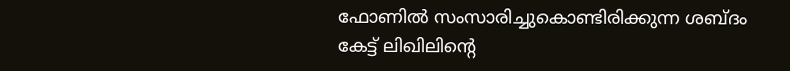ഫോണിൽ സംസാരിച്ചുകൊണ്ടിരിക്കുന്ന ശബ്ദം കേട്ട് ലിഖിലിന്റെ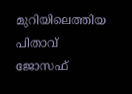മുറിയിലെത്തിയ പിതാവ് ജോസഫ്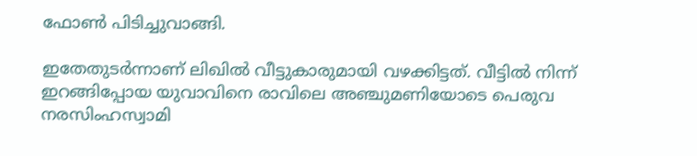ഫോൺ പിടിച്ചുവാങ്ങി.

ഇതേതുടർന്നാണ് ലിഖിൽ വീട്ടുകാരുമായി വഴക്കിട്ടത്. വീട്ടിൽ നിന്ന് ഇറങ്ങിപ്പോയ യുവാവിനെ രാവിലെ അഞ്ചുമണിയോടെ പെരുവ നരസിംഹസ്വാമി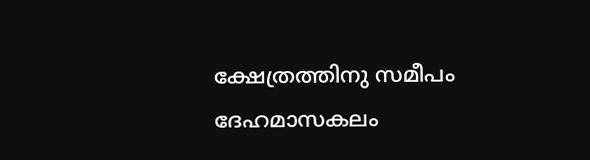ക്ഷേത്രത്തിനു സമീപം ദേഹമാസകലം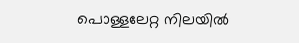പൊള്ളലേറ്റ നിലയിൽ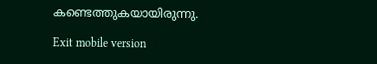കണ്ടെത്തുകയായിരുന്നു.

Exit mobile version